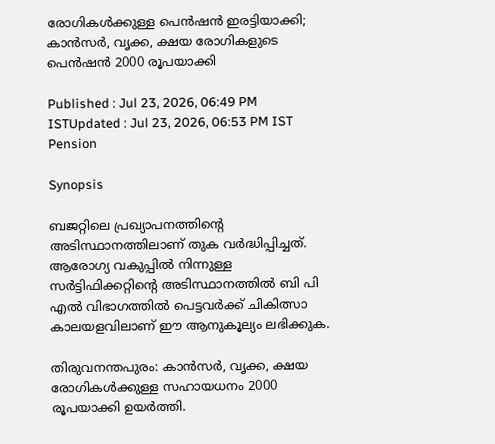രോഗികൾക്കുള്ള പെൻഷൻ ഇരട്ടിയാക്കി; കാൻസർ, വൃക്ക, ക്ഷയ രോഗികളുടെ പെൻഷൻ 2000 രൂപയാക്കി

Published : Jul 23, 2026, 06:49 PM ISTUpdated : Jul 23, 2026, 06:53 PM IST
Pension

Synopsis

ബജറ്റിലെ പ്രഖ്യാപനത്തിന്‍റെ അടിസ്ഥാനത്തിലാണ് തുക വർദ്ധിപ്പിച്ചത്. ആരോഗ്യ വകുപ്പിൽ നിന്നുള്ള സർട്ടിഫിക്കറ്റിന്‍റെ അടിസ്ഥാനത്തിൽ ബി പി എൽ വിഭാഗത്തിൽ പെട്ടവർക്ക് ചികിത്സാ കാലയളവിലാണ് ഈ ആനുകൂല്യം ലഭിക്കുക.

തിരുവനന്തപുരം: കാൻസർ, വൃക്ക, ക്ഷയ രോഗികൾക്കുള്ള സഹായധനം 2000 രൂപയാക്കി ഉയർത്തി.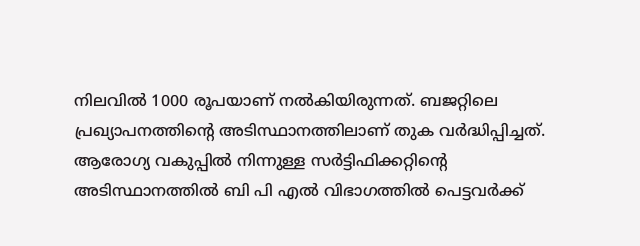നിലവിൽ 1000 രൂപയാണ് നൽകിയിരുന്നത്. ബജറ്റിലെ പ്രഖ്യാപനത്തിന്‍റെ അടിസ്ഥാനത്തിലാണ് തുക വർദ്ധിപ്പിച്ചത്. ആരോഗ്യ വകുപ്പിൽ നിന്നുള്ള സർട്ടിഫിക്കറ്റിന്‍റെ അടിസ്ഥാനത്തിൽ ബി പി എൽ വിഭാഗത്തിൽ പെട്ടവർക്ക്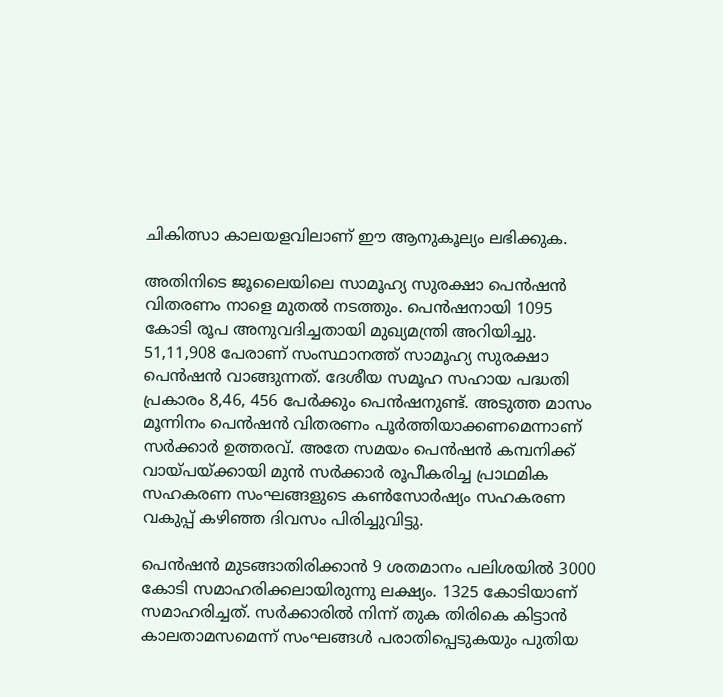ചികിത്സാ കാലയളവിലാണ് ഈ ആനുകൂല്യം ലഭിക്കുക.

അതിനിടെ ജൂലൈയിലെ സാമൂഹ്യ സുരക്ഷാ പെന്‍ഷൻ വിതരണം നാളെ മുതൽ നടത്തും. പെന്‍ഷനായി 1095 കോടി രൂപ അനുവദിച്ചതായി മുഖ്യമന്ത്രി അറിയിച്ചു. 51,11,908 പേരാണ് സംസ്ഥാനത്ത് സാമൂഹ്യ സുരക്ഷാ പെൻഷൻ വാങ്ങുന്നത്. ദേശീയ സമൂഹ സഹായ പദ്ധതി പ്രകാരം 8,46, 456 പേര്‍ക്കും പെന്‍ഷനുണ്ട്. അടുത്ത മാസം മൂന്നിനം പെന്‍ഷൻ വിതരണം പൂര്‍ത്തിയാക്കണമെന്നാണ് സര്‍ക്കാര്‍ ഉത്തരവ്. അതേ സമയം പെന്‍ഷൻ കമ്പനിക്ക് വായ്പയ്ക്കായി മുന്‍ സര്‍ക്കാര്‍ രൂപീകരിച്ച പ്രാഥമിക സഹകരണ സംഘങ്ങളുടെ കണ്‍സോര്‍ഷ്യം സഹകരണ വകുപ്പ് കഴിഞ്ഞ ദിവസം പിരിച്ചുവിട്ടു.

പെന്‍ഷൻ മുടങ്ങാതിരിക്കാൻ 9 ശതമാനം പലിശയിൽ 3000 കോടി സമാഹരിക്കലായിരുന്നു ലക്ഷ്യം. 1325 കോടിയാണ് സമാഹരിച്ചത്. സര്‍ക്കാരിൽ നിന്ന് തുക തിരികെ കിട്ടാൻ കാലതാമസമെന്ന് സംഘങ്ങൾ പരാതിപ്പെടുകയും പുതിയ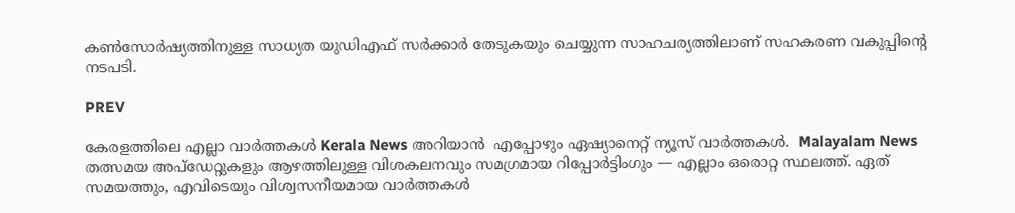കണ്‍സോര്‍ഷ്യത്തിനുള്ള സാധ്യത യുഡിഎഫ് സര്‍ക്കാര്‍ തേടുകയും ചെയ്യുന്ന സാഹചര്യത്തിലാണ് സഹകരണ വകുപ്പിന്‍റെ നടപടി.

PREV

കേരളത്തിലെ എല്ലാ വാർത്തകൾ Kerala News അറിയാൻ  എപ്പോഴും ഏഷ്യാനെറ്റ് ന്യൂസ് വാർത്തകൾ.  Malayalam News   തത്സമയ അപ്‌ഡേറ്റുകളും ആഴത്തിലുള്ള വിശകലനവും സമഗ്രമായ റിപ്പോർട്ടിംഗും — എല്ലാം ഒരൊറ്റ സ്ഥലത്ത്. ഏത് സമയത്തും, എവിടെയും വിശ്വസനീയമായ വാർത്തകൾ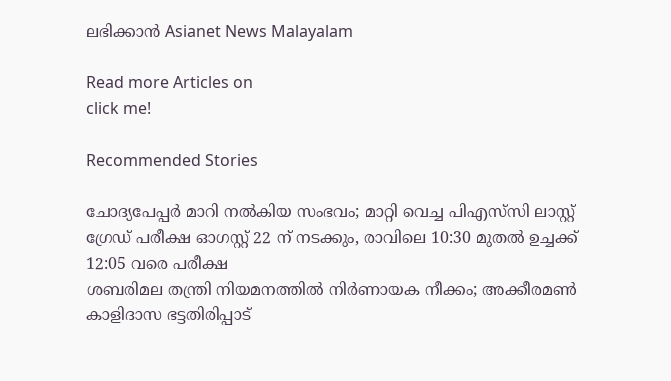ലഭിക്കാൻ Asianet News Malayalam

Read more Articles on
click me!

Recommended Stories

ചോദ്യപേപ്പർ മാറി നൽകിയ സംഭവം; മാറ്റി വെച്ച പിഎസ്‌സി ലാസ്റ്റ് ഗ്രേഡ് പരീക്ഷ ഓഗസ്റ്റ് 22 ന് നടക്കും, രാവിലെ 10:30 മുതൽ ഉച്ചക്ക് 12:05 വരെ പരീക്ഷ
ശബരിമല തന്ത്രി നിയമനത്തിൽ നിർണായക നീക്കം; അക്കീരമൺ കാളിദാസ ഭട്ടതിരിപ്പാട്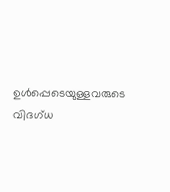ഉൾപ്പെടെയുള്ളവരുടെ വിദഗ്ധ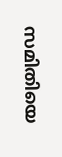സമിതിയെ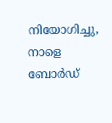നിയോഗിച്ചു, നാളെ ബോർഡ്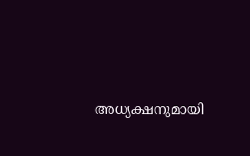അധ്യക്ഷനുമായി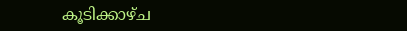കൂടിക്കാഴ്ച